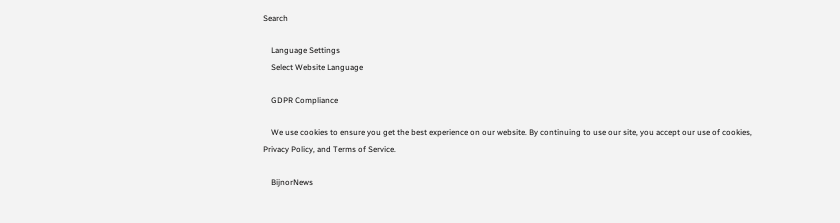Search

    Language Settings
    Select Website Language

    GDPR Compliance

    We use cookies to ensure you get the best experience on our website. By continuing to use our site, you accept our use of cookies, Privacy Policy, and Terms of Service.

    BijnorNews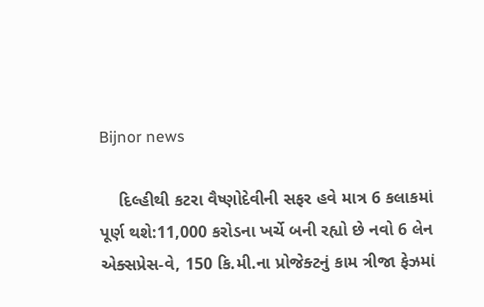Bijnor news

    દિલ્હીથી કટરા વૈષ્ણોદેવીની સફર હવે માત્ર 6 કલાકમાં પૂર્ણ થશે:11,000 કરોડના ખર્ચે બની રહ્યો છે નવો 6 લેન એક્સપ્રેસ-વે, 150 કિ.મી.ના પ્રોજેક્ટનું કામ ત્રીજા ફેઝમાં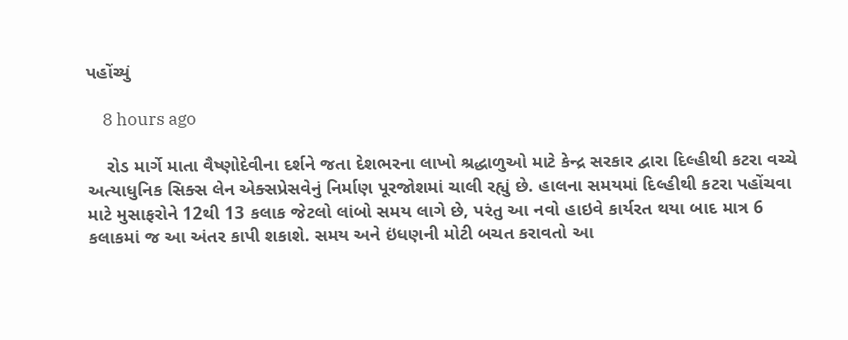પહોંચ્યું

    8 hours ago

    રોડ માર્ગે માતા વૈષ્ણોદેવીના દર્શને જતા દેશભરના લાખો શ્રદ્ધાળુઓ માટે કેન્દ્ર સરકાર દ્વારા દિલ્હીથી કટરા વચ્ચે અત્યાધુનિક સિક્સ લેન એક્સપ્રેસવેનું નિર્માણ પૂરજોશમાં ચાલી રહ્યું છે. હાલના સમયમાં દિલ્હીથી કટરા પહોંચવા માટે મુસાફરોને 12થી 13 કલાક જેટલો લાંબો સમય લાગે છે, પરંતુ આ નવો હાઇવે કાર્યરત થયા બાદ માત્ર 6 કલાકમાં જ આ અંતર કાપી શકાશે. સમય અને ઇંધણની મોટી બચત કરાવતો આ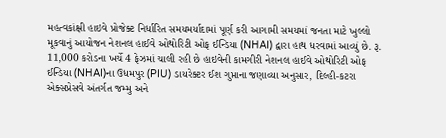મહત્વકાંક્ષી હાઇવે પ્રોજેક્ટ નિર્ધારિત સમયમર્યાદામાં પૂર્ણ કરી આગામી સમયમાં જનતા માટે ખુલ્લો મૂકવાનું આયોજન નેશનલ હાઈવે ઓથોરિટી ઓફ ઈન્ડિયા (NHAI) દ્વારા હાથ ધરવામાં આવ્યું છે. રૂ. 11,000 કરોડના ખર્ચે 4 ફેઝમાં ચાલી રહી છે હાઇવેની કામગીરી નેશનલ હાઈવે ઓથોરિટી ઓફ ઈન્ડિયા (NHAI)ના ઉધમપુર (PIU) ડાયરેક્ટર ઈશ ગુપ્તાના જણાવ્યા અનુસાર, દિલ્હી-કટરા એક્સપ્રેસવે અંતર્ગત જમ્મુ અને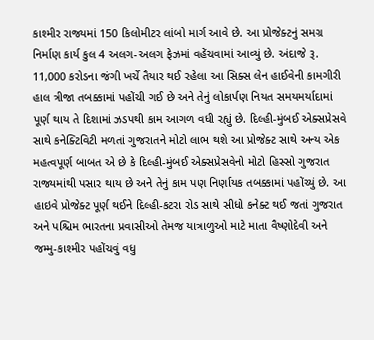કાશ્મીર રાજ્યમાં 150 કિલોમીટર લાંબો માર્ગ આવે છે. આ પ્રોજેક્ટનું સમગ્ર નિર્માણ કાર્ય કુલ 4 અલગ-અલગ ફેઝમાં વહેંચવામાં આવ્યું છે. અંદાજે રૂ. 11,000 કરોડના જંગી ખર્ચે તૈયાર થઈ રહેલા આ સિક્સ લેન હાઈવેની કામગીરી હાલ ત્રીજા તબક્કામાં પહોંચી ગઈ છે અને તેનું લોકાર્પણ નિયત સમયમર્યાદામાં પૂર્ણ થાય તે દિશામાં ઝડપથી કામ આગળ વધી રહ્યું છે. દિલ્હી-મુંબઈ એક્સપ્રેસવે સાથે કનેક્ટિવિટી મળતાં ગુજરાતને મોટો લાભ થશે આ પ્રોજેક્ટ સાથે અન્ય એક મહત્વપૂર્ણ બાબત એ છે કે દિલ્હી-મુંબઈ એક્સપ્રેસવેનો મોટો હિસ્સો ગુજરાત રાજ્યમાંથી પસાર થાય છે અને તેનું કામ પણ નિર્ણાયક તબક્કામાં પહોંચ્યું છે. આ હાઇવે પ્રોજેક્ટ પૂર્ણ થઈને દિલ્હી-કટરા રોડ સાથે સીધો કનેક્ટ થઈ જતાં ગુજરાત અને પશ્ચિમ ભારતના પ્રવાસીઓ તેમજ યાત્રાળુઓ માટે માતા વૈષ્ણોદેવી અને જમ્મુ-કાશ્મીર પહોંચવું વધુ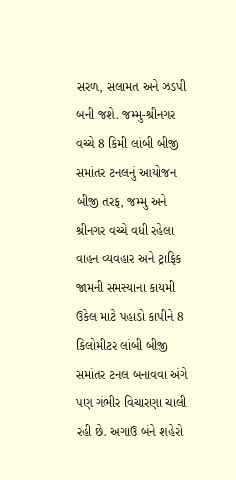સરળ, સલામત અને ઝડપી બની જશે. જમ્મુ-શ્રીનગર વચ્ચે 8 કિમી લાંબી બીજી સમાંતર ટનલનું આયોજન બીજી તરફ, જમ્મુ અને શ્રીનગર વચ્ચે વધી રહેલા વાહન વ્યવહાર અને ટ્રાફિક જામની સમસ્યાના કાયમી ઉકેલ માટે પહાડો કાપીને 8 કિલોમીટર લાંબી બીજી સમાંતર ટનલ બનાવવા અંગે પણ ગંભીર વિચારણા ચાલી રહી છે. અગાઉ બંને શહેરો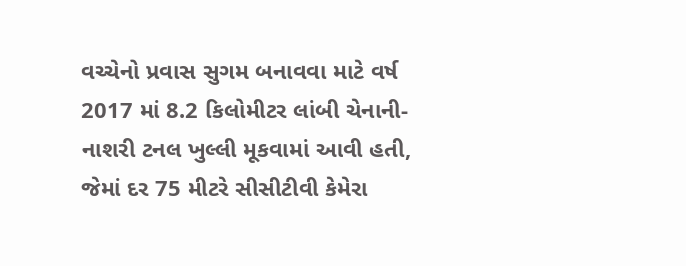વચ્ચેનો પ્રવાસ સુગમ બનાવવા માટે વર્ષ 2017 માં 8.2 કિલોમીટર લાંબી ચેનાની-નાશરી ટનલ ખુલ્લી મૂકવામાં આવી હતી, જેમાં દર 75 મીટરે સીસીટીવી કેમેરા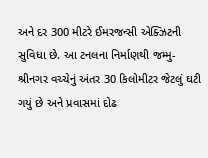અને દર 300 મીટરે ઈમરજન્સી એક્ઝિટની સુવિધા છે. આ ટનલના નિર્માણથી જમ્મુ-શ્રીનગર વચ્ચેનું અંતર 30 કિલોમીટર જેટલું ઘટી ગયું છે અને પ્રવાસમાં દોઢ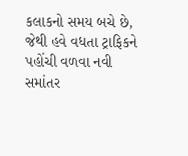કલાકનો સમય બચે છે, જેથી હવે વધતા ટ્રાફિકને પહોંચી વળવા નવી સમાંતર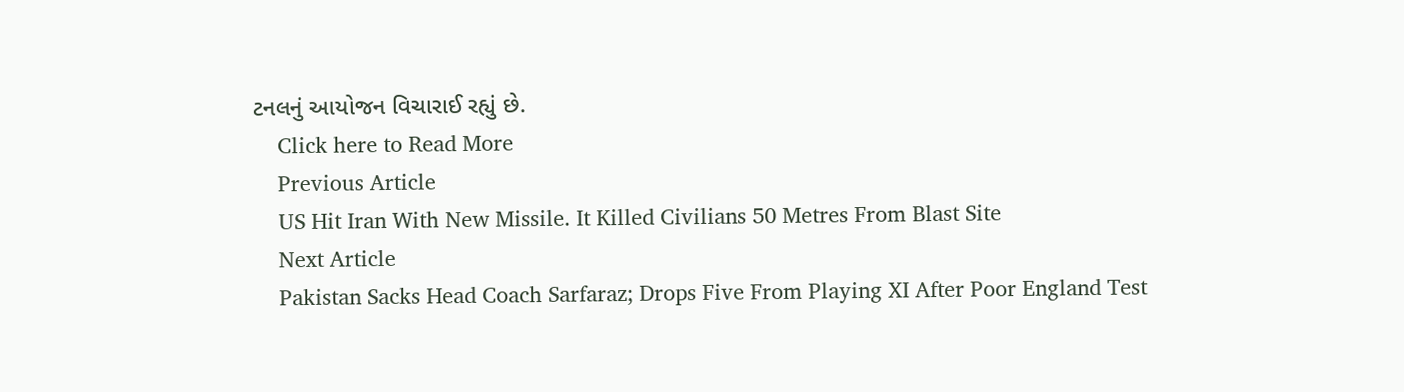ટનલનું આયોજન વિચારાઈ રહ્યું છે.
    Click here to Read More
    Previous Article
    US Hit Iran With New Missile. It Killed Civilians 50 Metres From Blast Site
    Next Article
    Pakistan Sacks Head Coach Sarfaraz; Drops Five From Playing XI After Poor England Test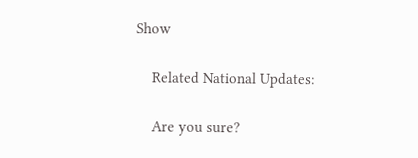Show

    Related National Updates:

    Are you sure?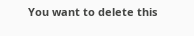You want to delete this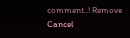comment..! Remove Cancel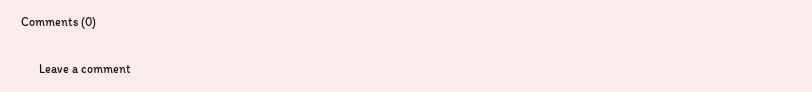Comments (0)

      Leave a comment